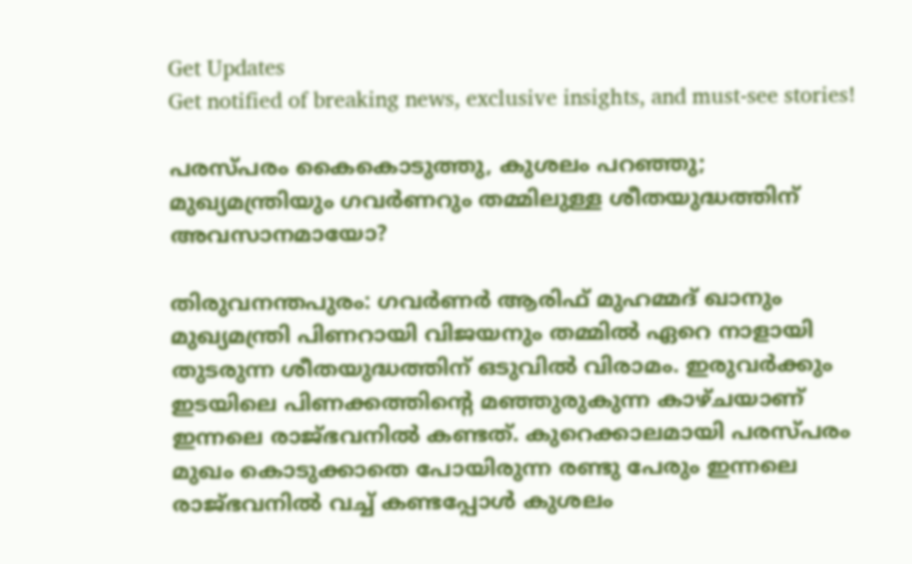Get Updates
Get notified of breaking news, exclusive insights, and must-see stories!

പരസ്‌പരം കൈകൊടുത്തു, കുശലം പറഞ്ഞു; മുഖ്യമന്ത്രിയും ഗവർണറും തമ്മിലുള്ള ശീതയുദ്ധത്തിന് അവസാനമായോ?

തിരുവനന്തപുരം: ഗവർണർ ആരിഫ് മുഹമ്മദ് ഖാനും മുഖ്യമന്ത്രി പിണറായി വിജയനും തമ്മിൽ ഏറെ നാളായി തുടരുന്ന ശീതയുദ്ധത്തിന് ഒടുവിൽ വിരാമം. ഇരുവർക്കും ഇടയിലെ പിണക്കത്തിന്റെ മഞ്ഞുരുകുന്ന കാഴ്‌ചയാണ് ഇന്നലെ രാജ്ഭവനിൽ കണ്ടത്. കുറെക്കാലമായി പരസ്‌പരം മുഖം കൊടുക്കാതെ പോയിരുന്ന രണ്ടു പേരും ഇന്നലെ രാജ്ഭവനിൽ വച്ച് കണ്ടപ്പോൾ കുശലം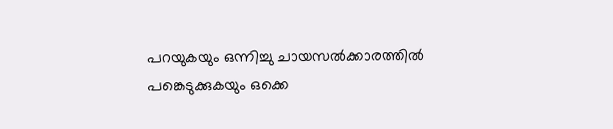പറയുകയും ഒന്നിച്ചു ചായസൽക്കാരത്തിൽ പങ്കെടുക്കുകയും ഒക്കെ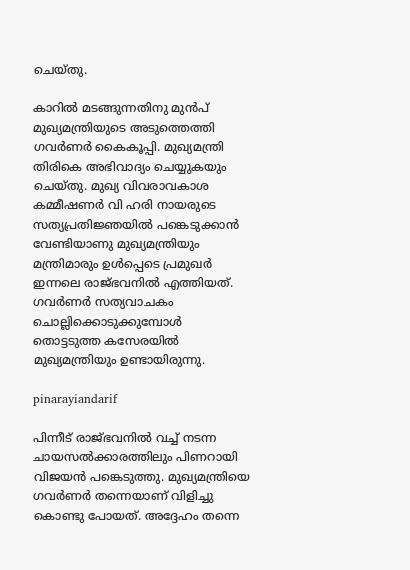ചെയ്‌തു.

കാറിൽ മടങ്ങുന്നതിനു മുൻപ് മുഖ്യമന്ത്രിയുടെ അടുത്തെത്തി ഗവർണർ കൈകൂപ്പി. മുഖ്യമന്ത്രി തിരികെ അഭിവാദ്യം ചെയ്യുകയും ചെയ്‌തു. മുഖ്യ വിവരാവകാശ കമ്മീഷണർ വി ഹരി നായരുടെ സത്യപ്രതിജ്ഞയിൽ പങ്കെടുക്കാൻ വേണ്ടിയാണു മുഖ്യമന്ത്രിയും മന്ത്രിമാരും ഉൾപ്പെടെ പ്രമുഖർ ഇന്നലെ രാജ്ഭവനിൽ എത്തിയത്. ഗവർണർ സത്യവാചകം ചൊല്ലിക്കൊടുക്കുമ്പോൾ തൊട്ടടുത്ത കസേരയിൽ മുഖ്യമന്ത്രിയും ഉണ്ടായിരുന്നു.

pinarayiandarif

പിന്നീട് രാജ്ഭവനിൽ വച്ച് നടന്ന ചായസൽക്കാരത്തിലും പിണറായി വിജയൻ പങ്കെടുത്തു. മുഖ്യമന്ത്രിയെ ഗവർണർ തന്നെയാണ് വിളിച്ചു കൊണ്ടു പോയത്. അദ്ദേഹം തന്നെ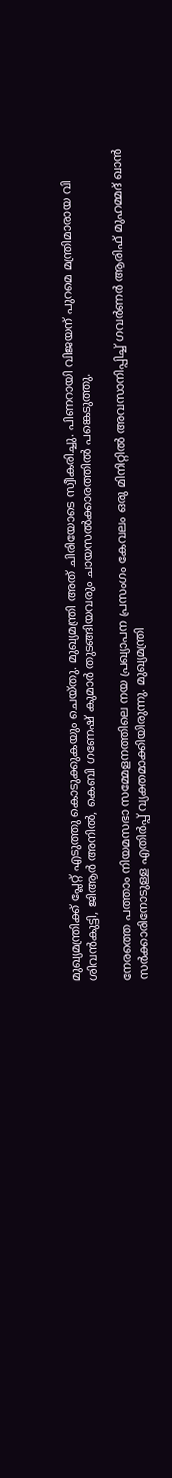മുഖ്യമന്ത്രിക്ക് പ്ലേറ്റ് എടുത്തു കൊടുക്കുകയും ചെയ്‌തു. മുഖ്യമന്ത്രി അത് ചിരിയോടെ സ്വീകരിച്ചു. പിണറായി വിജയന് പുറമെ മന്ത്രിമാരായ വി ശിവൻകുട്ടി, ജിആർ അനിൽ, കെബി ഗണേഷ് കുമാർ തുടങ്ങിയവരും ചായസൽക്കാരത്തിൽ പങ്കെടുത്തു.

നേരത്തെ പത്താം നിയമസഭാ സമ്മേളനത്തിലെ നയ പ്രഖ്യാപന പ്രസംഗം കേവലം ഒരു മിനിറ്റിൽ അവസാനിപ്പിച്ച് ഗവർണർ ആരിഫ് മുഹമ്മദ് ഖാൻ സർക്കാരിനോടുള്ള എതിർപ്പ് വ്യക്തമാക്കിയിരുന്നു. മുഖ്യമന്ത്രി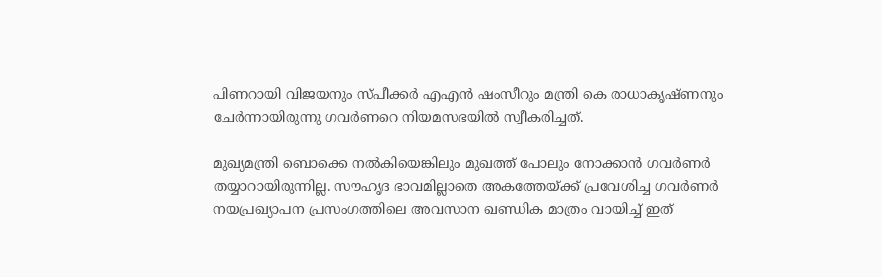പിണറായി വിജയനും സ്‌പീക്കർ എഎൻ ഷംസീറും മന്ത്രി കെ രാധാകൃഷ്‌ണനും ചേർന്നായിരുന്നു ഗവർണറെ നിയമസഭയിൽ സ്വീകരിച്ചത്.

മുഖ്യമന്ത്രി ബൊക്കെ നൽകിയെങ്കിലും മുഖത്ത് പോലും നോക്കാൻ ഗവർണർ തയ്യാറായിരുന്നില്ല. സൗഹൃദ ഭാവമില്ലാതെ അകത്തേയ്ക്ക് പ്രവേശിച്ച ഗവർണർ നയപ്രഖ്യാപന പ്രസംഗത്തിലെ അവസാന ഖണ്ഡിക മാത്രം വായിച്ച് ഇത്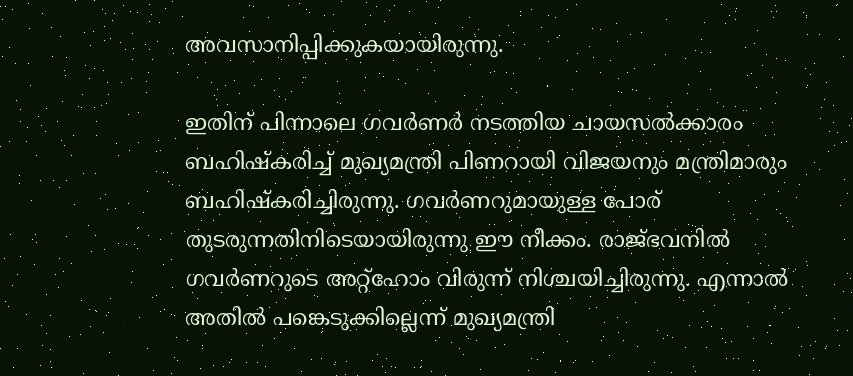അവസാനിപ്പിക്കുകയായിരുന്നു.

ഇതിന് പിന്നാലെ ഗവര്‍ണര്‍ നടത്തിയ ചായസല്‍ക്കാരം ബഹിഷ്‌കരിച്ച് മുഖ്യമന്ത്രി പിണറായി വിജയനും മന്ത്രിമാരും ബഹിഷ്‌കരിച്ചിരുന്നു. ഗവര്‍ണറുമായുള്ള പോര് തുടരുന്നതിനിടെയായിരുന്നു ഈ നീക്കം. രാജ്ഭവനില്‍ ഗവര്‍ണറുടെ അറ്റ്‌ഹോം വിരുന്ന് നിശ്ചയിച്ചിരുന്നു. എന്നാല്‍ അതില്‍ പങ്കെടുക്കില്ലെന്ന് മുഖ്യമന്ത്രി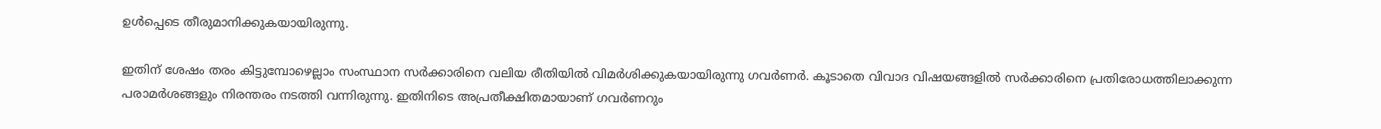ഉൾപ്പെടെ തീരുമാനിക്കുകയായിരുന്നു.

ഇതിന് ശേഷം തരം കിട്ടുമ്പോഴെല്ലാം സംസ്ഥാന സർക്കാരിനെ വലിയ രീതിയിൽ വിമർശിക്കുകയായിരുന്നു ഗവർണർ. കൂടാതെ വിവാദ വിഷയങ്ങളിൽ സർക്കാരിനെ പ്രതിരോധത്തിലാക്കുന്ന പരാമർശങ്ങളും നിരന്തരം നടത്തി വന്നിരുന്നു. ഇതിനിടെ അപ്രതീക്ഷിതമായാണ് ഗവർണറും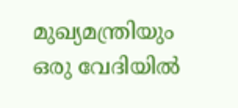മുഖ്യമന്ത്രിയും ഒരു വേദിയിൽ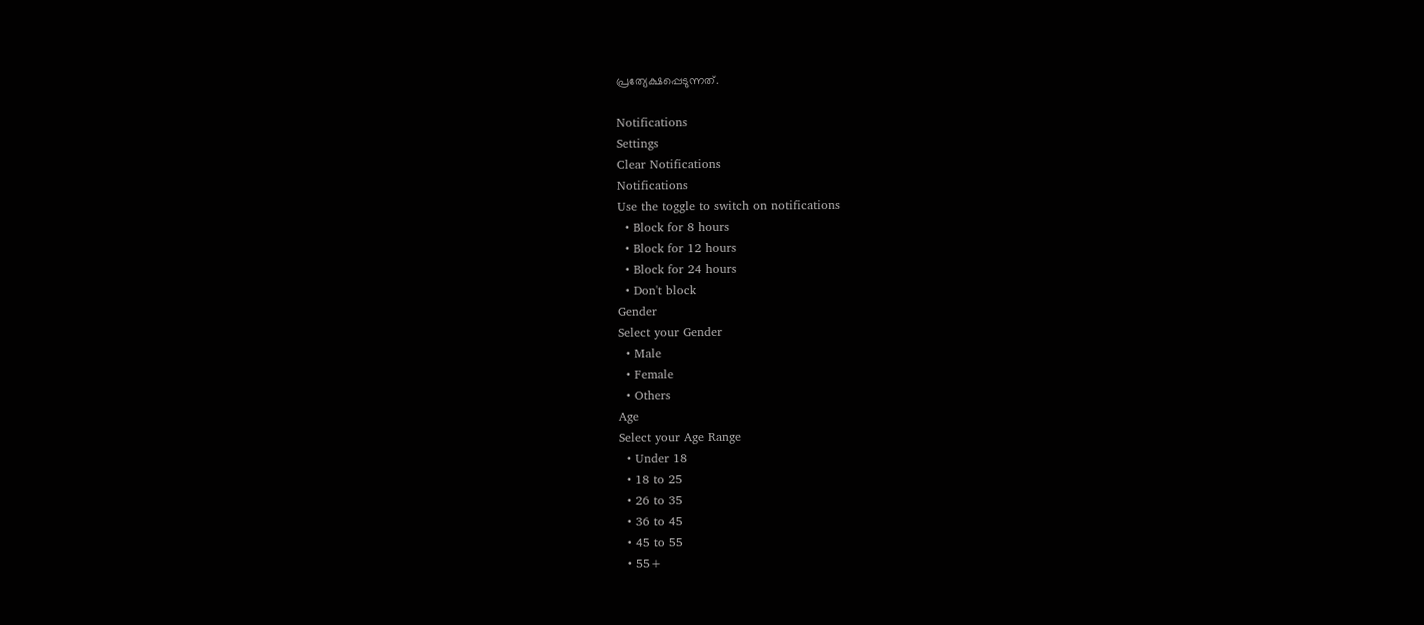പ്രത്യേക്ഷപ്പെടുന്നത്.

Notifications
Settings
Clear Notifications
Notifications
Use the toggle to switch on notifications
  • Block for 8 hours
  • Block for 12 hours
  • Block for 24 hours
  • Don't block
Gender
Select your Gender
  • Male
  • Female
  • Others
Age
Select your Age Range
  • Under 18
  • 18 to 25
  • 26 to 35
  • 36 to 45
  • 45 to 55
  • 55+